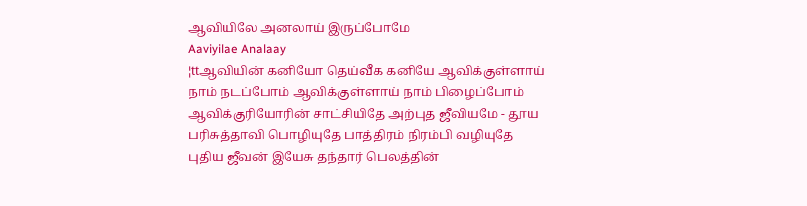ஆவியிலே அனலாய் இருப்போமே
Aaviyilae Analaay
¦ttஆவியின் கனியோ தெய்வீக கனியே ஆவிக்குள்ளாய் நாம் நடப்போம் ஆவிக்குள்ளாய் நாம் பிழைப்போம் ஆவிக்குரியோரின் சாட்சியிதே அற்புத ஜீவியமே - தூய பரிசுத்தாவி பொழியுதே பாத்திரம் நிரம்பி வழியுதே புதிய ஜீவன் இயேசு தந்தார் பெலத்தின்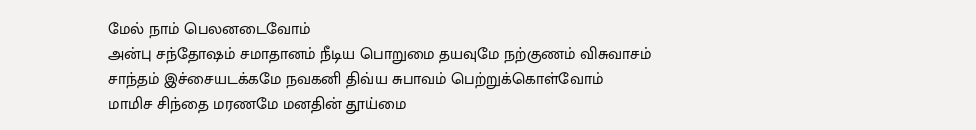மேல் நாம் பெலனடைவோம்
அன்பு சந்தோஷம் சமாதானம் நீடிய பொறுமை தயவுமே நற்குணம் விசுவாசம் சாந்தம் இச்சையடக்கமே நவகனி திவ்ய சுபாவம் பெற்றுக்கொள்வோம்
மாமிச சிந்தை மரணமே மனதின் தூய்மை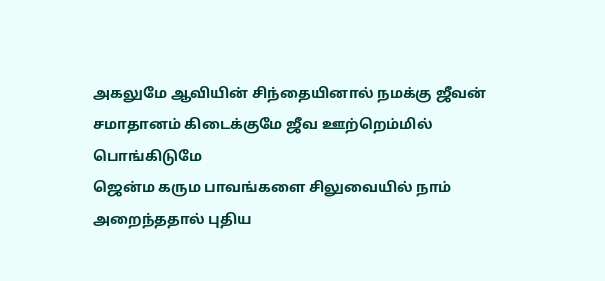அகலுமே ஆவியின் சிந்தையினால் நமக்கு ஜீவன் சமாதானம் கிடைக்குமே ஜீவ ஊற்றெம்மில் பொங்கிடுமே
ஜென்ம கரும பாவங்களை சிலுவையில் நாம் அறைந்ததால் புதிய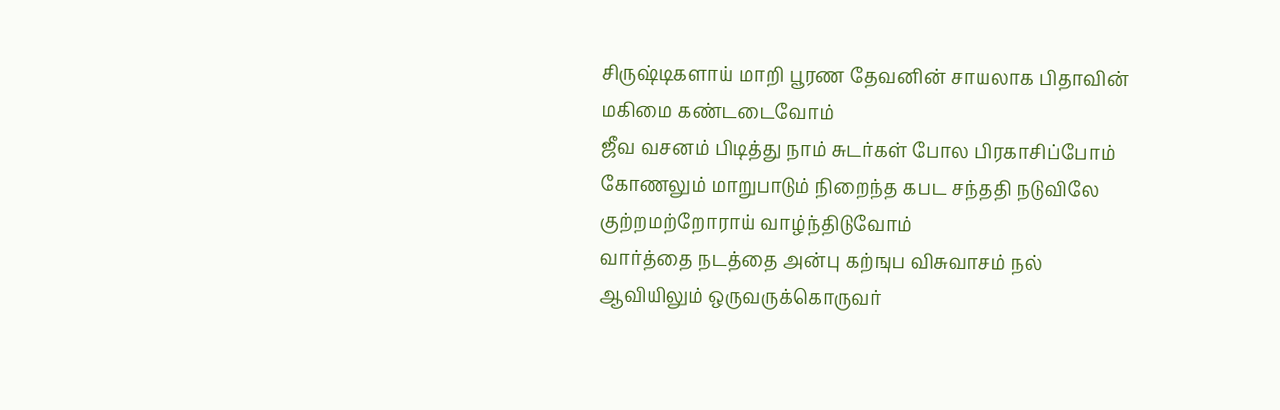சிருஷ்டிகளாய் மாறி பூரண தேவனின் சாயலாக பிதாவின் மகிமை கண்டடைவோம்
ஜீவ வசனம் பிடித்து நாம் சுடர்கள் போல பிரகாசிப்போம் கோணலும் மாறுபாடும் நிறைந்த கபட சந்ததி நடுவிலே குற்றமற்றோராய் வாழ்ந்திடுவோம்
வார்த்தை நடத்தை அன்பு கற்ஙுப விசுவாசம் நல் ஆவியிலும் ஒருவருக்கொருவர்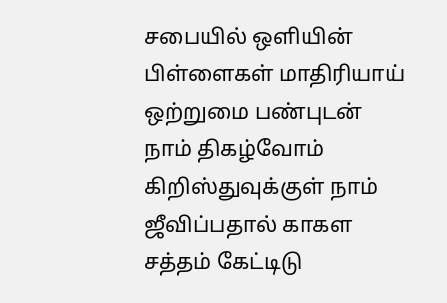சபையில் ஒளியின் பிள்ளைகள் மாதிரியாய் ஒற்றுமை பண்புடன் நாம் திகழ்வோம்
கிறிஸ்துவுக்குள் நாம் ஜீவிப்பதால் காகள சத்தம் கேட்டிடு